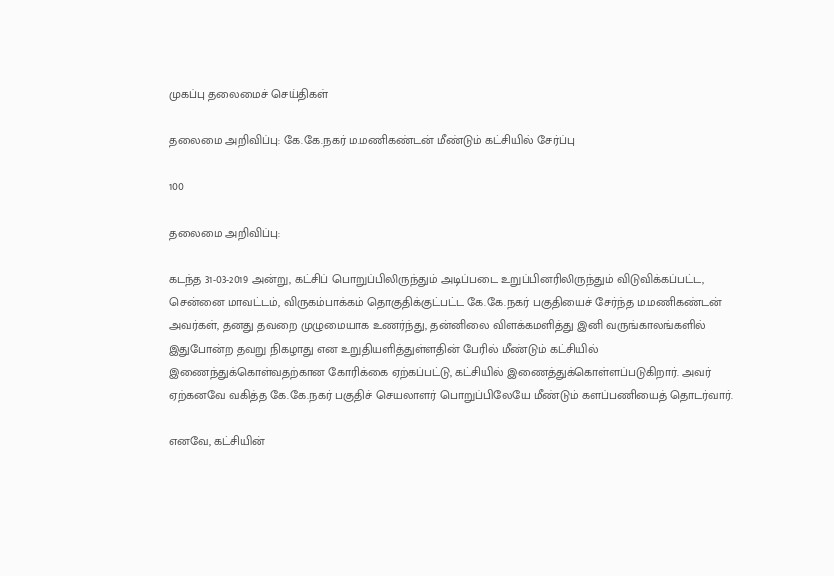முகப்பு தலைமைச் செய்திகள்

தலைமை அறிவிப்பு: கே.கே.நகர் ம.மணிகண்டன் மீண்டும் கட்சியில் சேர்ப்பு

100

தலைமை அறிவிப்பு:

கடந்த 31-03-2019 அன்று, கட்சிப் பொறுப்பிலிருந்தும் அடிப்படை உறுப்பினரிலிருந்தும் விடுவிக்கப்பட்ட, சென்னை மாவட்டம், விருகம்பாக்கம் தொகுதிக்குட்பட்ட கே.கே.நகர் பகுதியைச் சேர்ந்த ம.மணிகண்டன் அவர்கள், தனது தவறை முழுமையாக உணர்ந்து, தன்னிலை விளக்கமளித்து இனி வருங்காலங்களில் இதுபோன்ற தவறு நிகழாது என உறுதியளித்துள்ளதின் பேரில் மீண்டும் கட்சியில் இணைந்துக்கொள்வதற்கான கோரிக்கை ஏற்கப்பட்டு, கட்சியில் இணைத்துக்கொள்ளப்படுகிறார். அவர் ஏற்கனவே வகித்த கே.கே.நகர் பகுதிச் செயலாளர் பொறுப்பிலேயே மீண்டும் களப்பணியைத் தொடர்வார்.

எனவே, கட்சியின்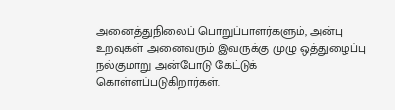அனைத்துநிலைப் பொறுப்பாளர்களும், அன்பு உறவுகள் அனைவரும் இவருக்கு முழு ஒத்துழைப்பு நல்குமாறு அன்போடு கேட்டுக் கொள்ளப்படுகிறார்கள்.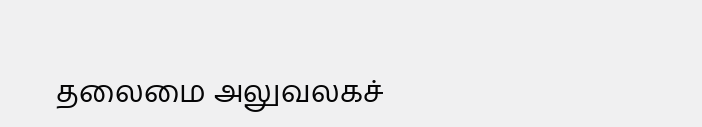தலைமை அலுவலகச்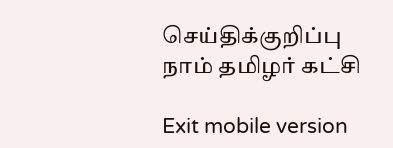செய்திக்குறிப்பு
நாம் தமிழர் கட்சி

Exit mobile version